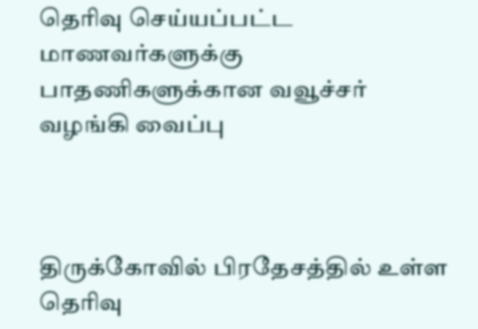தெரிவு செய்யப்பட்ட மாணவர்களுக்கு பாதணிகளுக்கான வவூச்சர் வழங்கி வைப்பு



திருக்கோவில் பிரதேசத்தில் உள்ள தெரிவு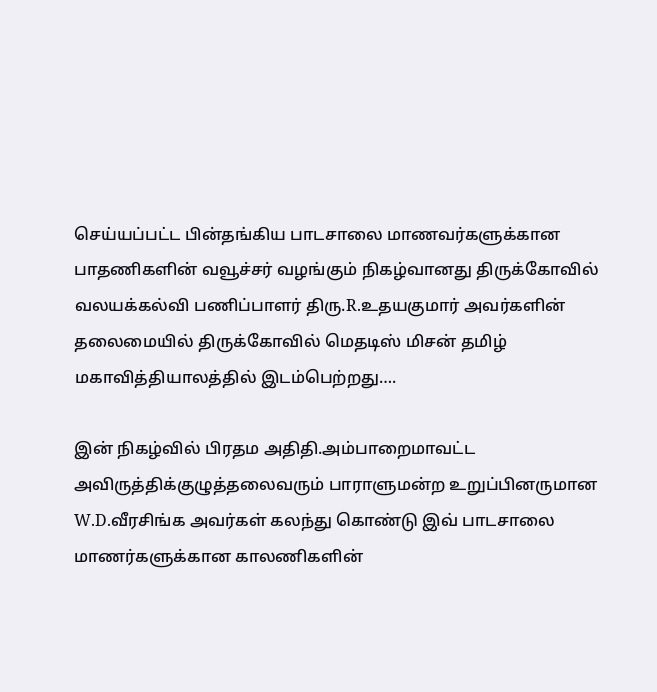செய்யப்பட்ட பின்தங்கிய பாடசாலை மாணவர்களுக்கான பாதணிகளின் வவூச்சர் வழங்கும் நிகழ்வானது திருக்கோவில் வலயக்கல்வி பணிப்பாளர் திரு.R.உதயகுமார் அவர்களின் தலைமையில் திருக்கோவில் மெதடிஸ் மிசன் தமிழ் மகாவித்தியாலத்தில் இடம்பெற்றது….

இன் நிகழ்வில் பிரதம அதிதி.அம்பாறைமாவட்ட அவிருத்திக்குழுத்தலைவரும் பாராளுமன்ற உறுப்பினருமான W.D.வீரசிங்க அவர்கள் கலந்து கொண்டு இவ் பாடசாலை மாணர்களுக்கான காலணிகளின்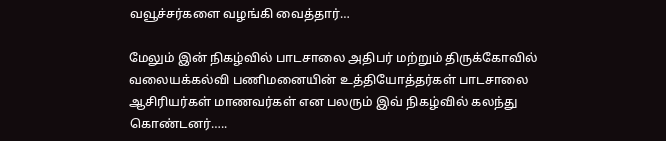வவூச்சர்களை வழங்கி வைத்தார்…

மேலும் இன் நிகழ்வில் பாடசாலை அதிபர் மற்றும் திருக்கோவில் வலையக்கல்வி பணிமனையின் உத்தியோத்தர்கள் பாடசாலை ஆசிரியர்கள் மாணவர்கள் என பலரும் இவ் நிகழ்வில் கலந்து கொண்டனர்…..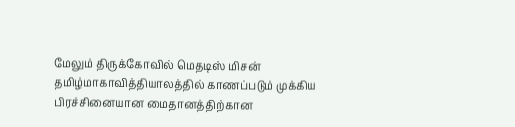மேலும் திருக்கோவில் மெதடிஸ் மிசன் தமிழ்மாகாவித்தியாலத்தில் காணப்படும் முக்கிய பிரச்சினையான மைதானத்திற்கான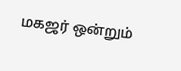மகஜர் ஒன்றும்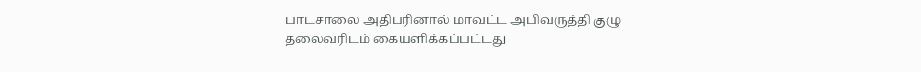பாடசாலை அதிபரினால் மாவட்ட அபிவருத்தி குழு தலைவரிடம் கையளிக்கப்பட்டது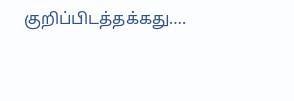குறிப்பிடத்தக்கது….